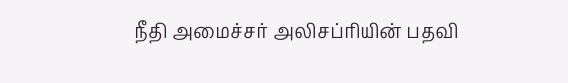நீதி அமைச்சர் அலிசப்ரியின் பதவி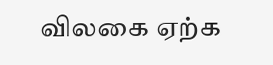விலகை ஏற்க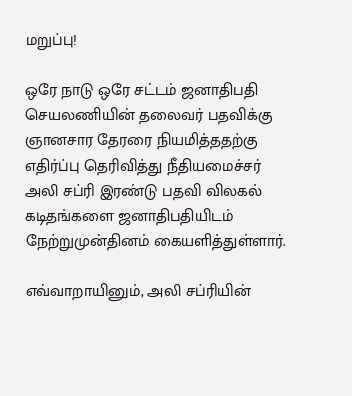மறுப்பு!

ஒரே நாடு ஒரே சட்டம் ஜனாதிபதி செயலணியின் தலைவர் பதவிக்கு ஞானசார தேரரை நியமித்ததற்கு எதிர்ப்பு தெரிவித்து நீதியமைச்சர் அலி சப்ரி இரண்டு பதவி விலகல் கடிதங்களை ஜனாதிபதியிடம் நேற்றுமுன்தினம் கையளித்துள்ளார்.

எவ்வாறாயினும், அலி சப்ரியின்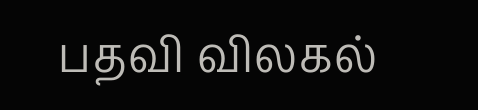பதவி விலகல்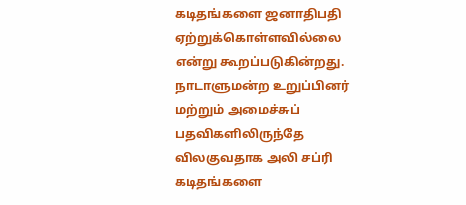கடிதங்களை ஜனாதிபதி ஏற்றுக்கொள்ளவில்லை என்று கூறப்படுகின்றது.
நாடாளுமன்ற உறுப்பினர் மற்றும் அமைச்சுப் பதவிகளிலிருந்தே விலகுவதாக அலி சப்ரி கடிதங்களை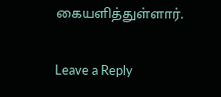கையளித்துள்ளார்.

Leave a Reply